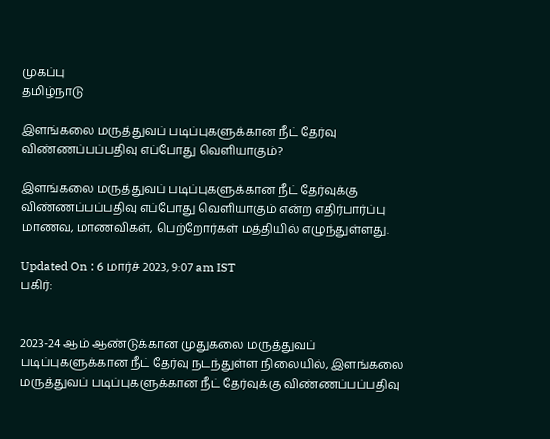முகப்பு
தமிழ்நாடு

இளங்கலை மருத்துவப் படிப்புகளுக்கான நீட் தேர்வு விண்ணப்பப்பதிவு எப்போது வெளியாகும்?

இளங்கலை மருத்துவப் படிப்புகளுக்கான நீட் தேர்வுக்கு விண்ணப்பப்பதிவு எப்போது வெளியாகும் என்ற எதிர்பார்ப்பு மாணவ, மாணவிகள், பெற்றோர்கள் மத்தியில் எழுந்துள்ளது.

Updated On : 6 மார்ச் 2023, 9:07 am IST
பகிர்:


2023-24 ஆம் ஆண்டுக்கான முதுகலை மருத்துவப் படிப்புகளுக்கான நீட் தேர்வு நடந்துள்ள நிலையில், இளங்கலை மருத்துவப் படிப்புகளுக்கான நீட் தேர்வுக்கு விண்ணப்பப்பதிவு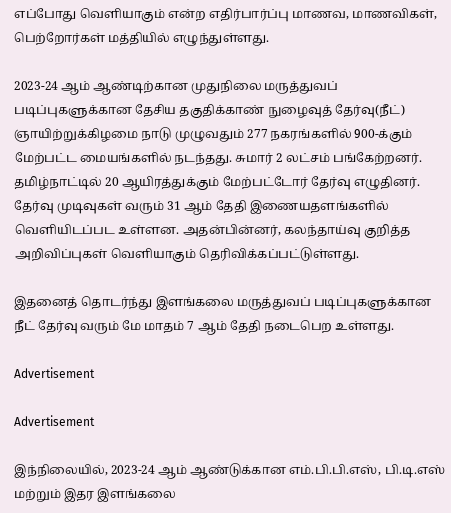எப்போது வெளியாகும் என்ற எதிர்பார்ப்பு மாணவ, மாணவிகள், பெற்றோர்கள் மத்தியில் எழுந்துள்ளது.

2023-24 ஆம் ஆண்டிற்கான முதுநிலை மருத்துவப் படிப்புகளுக்கான தேசிய தகுதிக்காண் நுழைவுத் தேர்வு(நீட்) ஞாயிற்றுக்கிழமை நாடு முழுவதும் 277 நகரங்களில் 900-க்கும் மேற்பட்ட மையங்களில் நடந்தது. சுமார் 2 லட்சம் பங்கேற்றனர். தமிழ்நாட்டில் 20 ஆயிரத்துக்கும் மேற்பட்டோர் தேர்வு எழுதினர். தேர்வு முடிவுகள் வரும் 31 ஆம் தேதி இணையதளங்களில் வெளியிடப்பட உள்ளன. அதன்பின்னர், கலந்தாய்வு குறித்த அறிவிப்புகள் வெளியாகும் தெரிவிக்கப்பட்டுள்ளது.

இதனைத் தொடர்ந்து இளங்கலை மருத்துவப் படிப்புகளுக்கான நீட் தேர்வு வரும் மே மாதம் 7 ஆம் தேதி நடைபெற உள்ளது.

Advertisement

Advertisement

இந்நிலையில், 2023-24 ஆம் ஆண்டுக்கான எம்.பி.பி.எஸ், பி.டி.எஸ் மற்றும் இதர இளங்கலை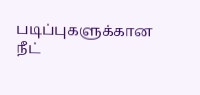படிப்புகளுக்கான நீட்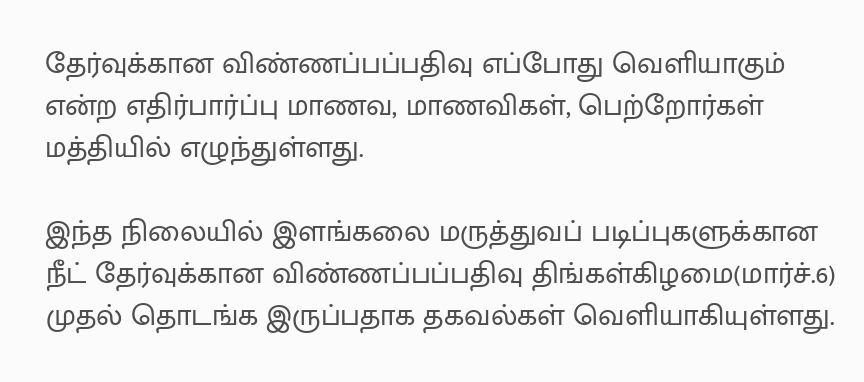தேர்வுக்கான விண்ணப்பப்பதிவு எப்போது வெளியாகும் என்ற எதிர்பார்ப்பு மாணவ, மாணவிகள், பெற்றோர்கள் மத்தியில் எழுந்துள்ளது.

இந்த நிலையில் இளங்கலை மருத்துவப் படிப்புகளுக்கான நீட் தேர்வுக்கான விண்ணப்பப்பதிவு திங்கள்கிழமை(மார்ச்.6) முதல் தொடங்க இருப்பதாக தகவல்கள் வெளியாகியுள்ளது.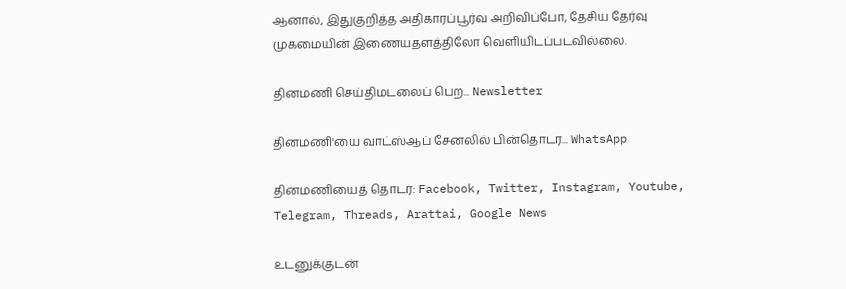ஆனால், இதுகுறித்த அதிகாரப்பூர்வ அறிவிப்போ, தேசிய தேர்வு முகமையின் இணையதளத்திலோ வெளியிடப்படவில்லை.

தினமணி செய்திமடலைப் பெற... Newsletter

தினமணி'யை வாட்ஸ்ஆப் சேனலில் பின்தொடர... WhatsApp

தினமணியைத் தொடர: Facebook, Twitter, Instagram, Youtube, Telegram, Threads, Arattai, Google News

உடனுக்குடன்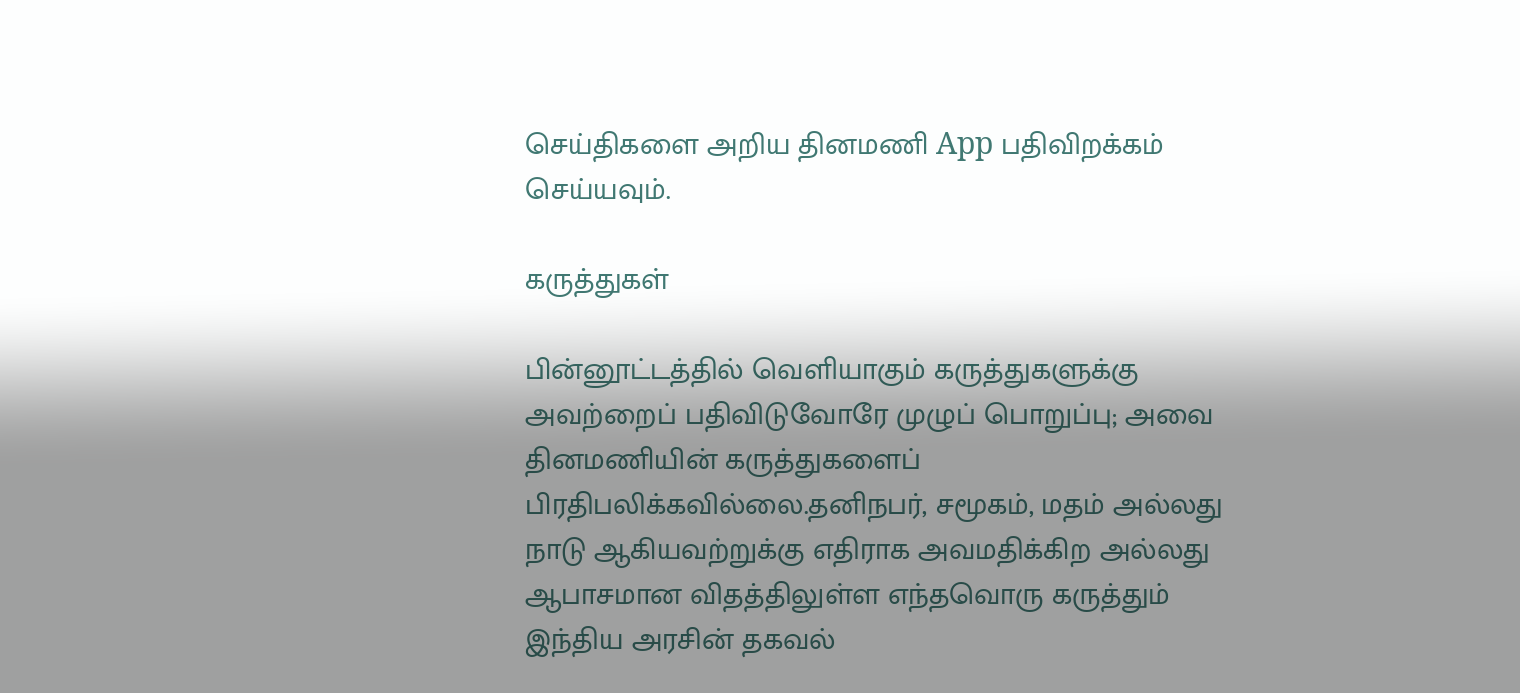செய்திகளை அறிய தினமணி App பதிவிறக்கம் செய்யவும்.

கருத்துகள்

பின்னூட்டத்தில் வெளியாகும் கருத்துகளுக்கு அவற்றைப் பதிவிடுவோரே முழுப் பொறுப்பு; அவை தினமணியின் கருத்துகளைப் பிரதிபலிக்கவில்லை.தனிநபர், சமூகம், மதம் அல்லது நாடு ஆகியவற்றுக்கு எதிராக அவமதிக்கிற அல்லது ஆபாசமான விதத்திலுள்ள எந்தவொரு கருத்தும் இந்திய அரசின் தகவல்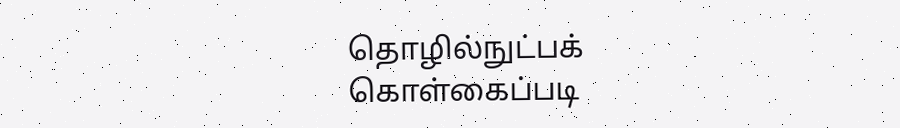தொழில்நுட்பக் கொள்கைப்படி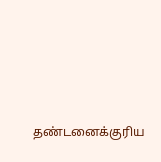தண்டனைக்குரிய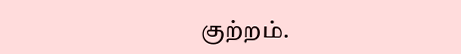குற்றம்.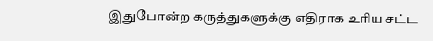இதுபோன்ற கருத்துகளுக்கு எதிராக உரிய சட்ட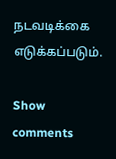நடவடிக்கை எடுக்கப்படும்.

Show comments